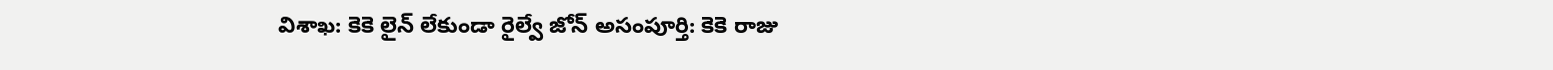విశాఖ: కెకె లైన్ లేకుండా రైల్వే జోన్ అసంపూర్తి: కెకె రాజు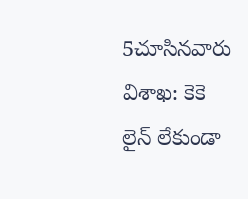5చూసినవారు
విశాఖ: కెకె లైన్ లేకుండా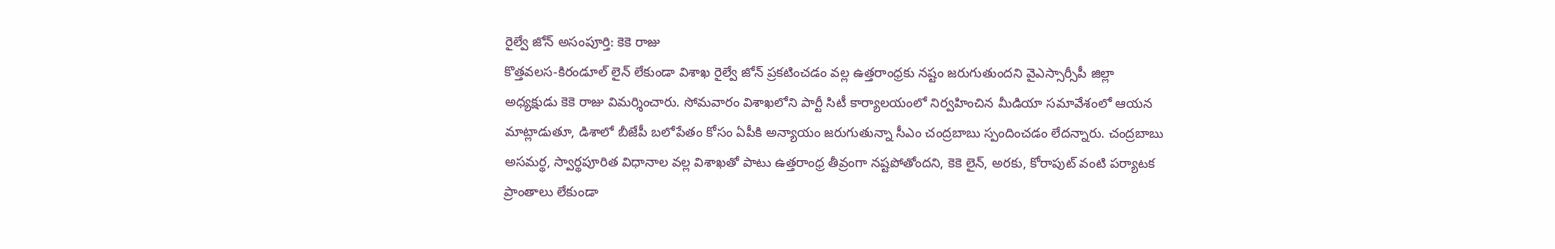రైల్వే జోన్ అసంపూర్తి: కెకె రాజు
కొత్తవలస-కిరండూల్ లైన్ లేకుండా విశాఖ రైల్వే జోన్ ప్రకటించడం వల్ల ఉత్తరాంధ్రకు నష్టం జరుగుతుందని వైఎస్సార్సీపీ జిల్లా అధ్యక్షుడు కెకె రాజు విమర్శించారు. సోమవారం విశాఖలోని పార్టీ సిటీ కార్యాలయంలో నిర్వహించిన మీడియా సమావేశంలో ఆయన మాట్లాడుతూ, డిశాలో బీజేపీ బలోపేతం కోసం ఏపీకి అన్యాయం జరుగుతున్నా సీఎం చంద్రబాబు స్పందించడం లేదన్నారు. చంద్రబాబు అసమర్థ, స్వార్థపూరిత విధానాల వల్ల విశాఖతో పాటు ఉత్తరాంధ్ర తీవ్రంగా నష్టపోతోందని, కెకె లైన్, అరకు, కోరాపుట్ వంటి పర్యాటక ప్రాంతాలు లేకుండా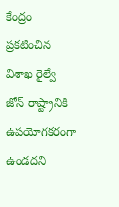కేంద్రం ప్రకటించిన విశాఖ రైల్వే జోన్ రాష్ట్రానికి ఉపయోగకరంగా ఉండదని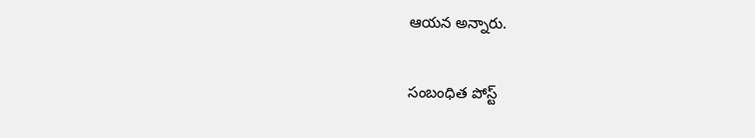ఆయన అన్నారు.

సంబంధిత పోస్ట్